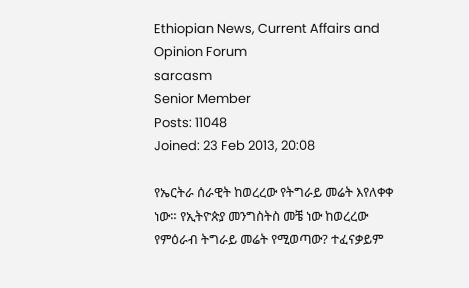Ethiopian News, Current Affairs and Opinion Forum
sarcasm
Senior Member
Posts: 11048
Joined: 23 Feb 2013, 20:08

የኤርትራ ሰራዊት ከወረረው የትግራይ መሬት እየለቀቀ ነው። የኢትዮጵያ መንግስትስ መቼ ነው ከወረረው የምዕራብ ትግራይ መሬት የሚወጣው? ተፈናቃይም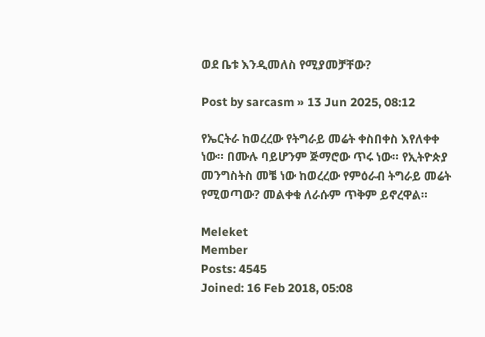ወደ ቤቱ እንዲመለስ የሚያመቻቸው?

Post by sarcasm » 13 Jun 2025, 08:12

የኤርትራ ከወረረው የትግራይ መሬት ቀስበቀስ እየለቀቀ ነው። በሙሉ ባይሆንም ጅማሮው ጥሩ ነው። የኢትዮጵያ መንግስትስ መቼ ነው ከወረረው የምዕራብ ትግራይ መሬት የሚወጣው? መልቀቁ ለራሱም ጥቅም ይኖረዋል።

Meleket
Member
Posts: 4545
Joined: 16 Feb 2018, 05:08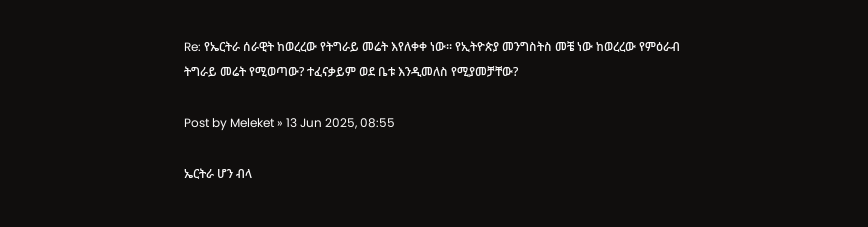Re: የኤርትራ ሰራዊት ከወረረው የትግራይ መሬት እየለቀቀ ነው። የኢትዮጵያ መንግስትስ መቼ ነው ከወረረው የምዕራብ ትግራይ መሬት የሚወጣው? ተፈናቃይም ወደ ቤቱ እንዲመለስ የሚያመቻቸው?

Post by Meleket » 13 Jun 2025, 08:55

ኤርትራ ሆን ብላ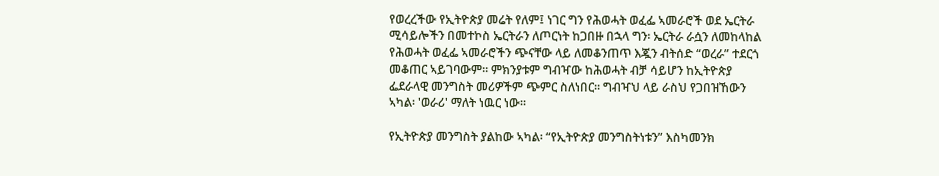የወረረችው የኢትዮጵያ መሬት የለም፤ ነገር ግን የሕወሓት ወፈፌ ኣመራሮች ወደ ኤርትራ ሚሳይሎችን በመተኮስ ኤርትራን ለጦርነት ከጋበዙ በኋላ ግን፡ ኤርትራ ራሷን ለመከላከል የሕወሓት ወፈፌ ኣመራሮችን ጭናቸው ላይ ለመቆንጠጥ እጇን ብትሰድ “ወረራ” ተደርጎ መቆጠር ኣይገባውም። ምክንያቱም ግብዣው ከሕወሓት ብቻ ሳይሆን ከኢትዮጵያ ፌደራላዊ መንግስት መሪዎችም ጭምር ስለነበር። ግብዣህ ላይ ራስህ የጋበዝኸውን ኣካል፡ 'ወራሪ' ማለት ነዉር ነው።

የኢትዮጵያ መንግስት ያልከው ኣካል፡ “የኢትዮጵያ መንግስትነቱን” እስካመንክ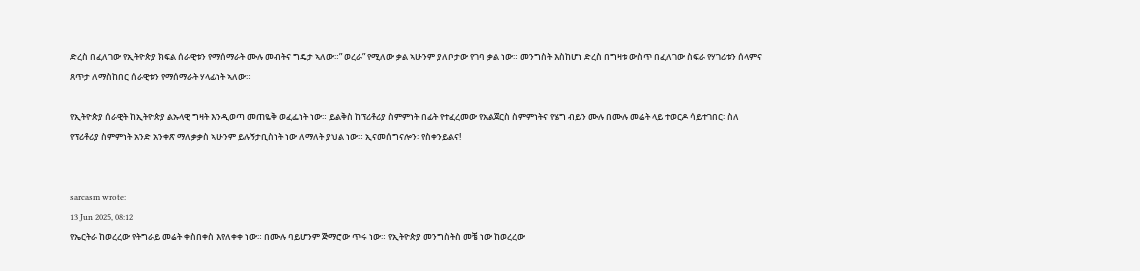ድረስ በፈለገው የኢትዮጵያ ክፍል ሰራዊቱን የማሰማራት ሙሉ መብትና ግዴታ ኣለው።” ወረራ” የሚለው ቃል ኣሁንም ያለቦታው የገባ ቃል ነው። መንግስት እስከሆነ ድረስ በግዛቱ ውስጥ በፈለገው ስፍራ የሃገሪቱን ሰላምና ጸጥታ ለማስከበር ሰራዊቱን የማሰማራት ሃላፊነት ኣለው።

የኢትዮጵያ ሰራዊት ከኢትዮጵያ ልኡላዊ ግዛት እንዲወጣ መጠዬቅ ወፈፌነት ነው። ይልቅስ ከፕሪቶሪያ ስምምነት በፊት የተፈረመው የአልጀርስ ስምምነትና የሄግ ብይን ሙሉ በሙሉ መሬት ላይ ተወርዶ ሳይተገበር፡ ስለ የፕሪቶሪያ ስምምነት አንድ አንቀጽ ማለቃቃስ ኣሁንም ይሉኝታቢስነት ነው ለማለት ያህል ነው። ኢናመሰግናሎን፡ የስቀንይልና!


sarcasm wrote:
13 Jun 2025, 08:12
የኤርትራ ከወረረው የትግራይ መሬት ቀስበቀስ እየለቀቀ ነው። በሙሉ ባይሆንም ጅማሮው ጥሩ ነው። የኢትዮጵያ መንግስትስ መቼ ነው ከወረረው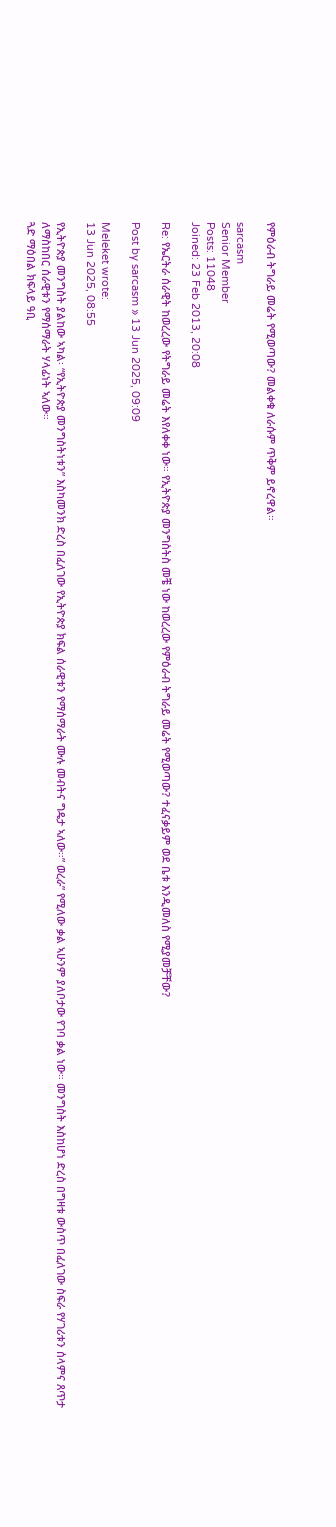የምዕራብ ትግራይ መሬት የሚወጣው? መልቀቁ ለራሱም ጥቅም ይኖረዋል።

sarcasm
Senior Member
Posts: 11048
Joined: 23 Feb 2013, 20:08

Re: የኤርትራ ሰራዊት ከወረረው የትግራይ መሬት እየለቀቀ ነው። የኢትዮጵያ መንግስትስ መቼ ነው ከወረረው የምዕራብ ትግራይ መሬት የሚወጣው? ተፈናቃይም ወደ ቤቱ እንዲመለስ የሚያመቻቸው?

Post by sarcasm » 13 Jun 2025, 09:09

Meleket wrote:
13 Jun 2025, 08:55

የኢትዮጵያ መንግስት ያልከው ኣካል፡ “የኢትዮጵያ መንግስትነቱን” እስካመንክ ድረስ በፈለገው የኢትዮጵያ ክፍል ሰራዊቱን የማሰማራት ሙሉ መብትና ግዴታ ኣለው።” ወረራ” የሚለው ቃል ኣሁንም ያለቦታው የገባ ቃል ነው። መንግስት እስከሆነ ድረስ በግዛቱ ውስጥ በፈለገው ስፍራ የሃገሪቱን ሰላምና ጸጥታ ለማስከበር ሰራዊቱን የማሰማራት ሃላፊነት ኣለው።
ጓድ ማዕበል ክፍላይ ዓቢ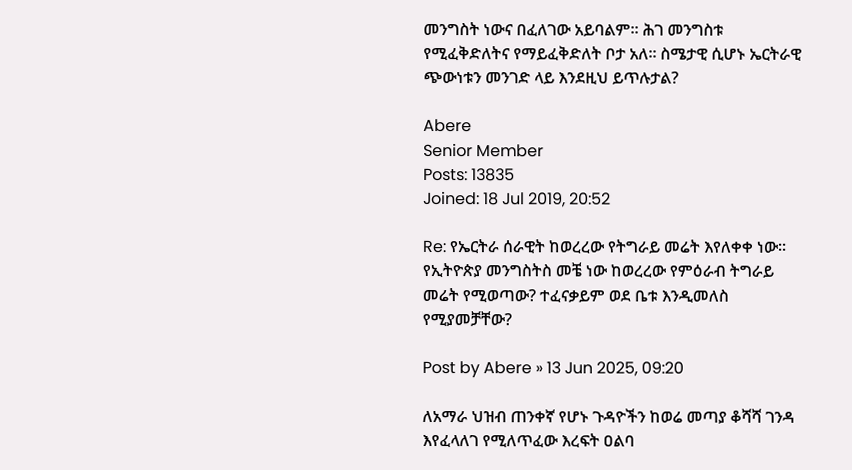መንግስት ነውና በፈለገው አይባልም። ሕገ መንግስቱ የሚፈቅድለትና የማይፈቅድለት ቦታ አለ። ስሜታዊ ሲሆኑ ኤርትራዊ ጭውነቱን መንገድ ላይ እንደዚህ ይጥሉታል?

Abere
Senior Member
Posts: 13835
Joined: 18 Jul 2019, 20:52

Re: የኤርትራ ሰራዊት ከወረረው የትግራይ መሬት እየለቀቀ ነው። የኢትዮጵያ መንግስትስ መቼ ነው ከወረረው የምዕራብ ትግራይ መሬት የሚወጣው? ተፈናቃይም ወደ ቤቱ እንዲመለስ የሚያመቻቸው?

Post by Abere » 13 Jun 2025, 09:20

ለአማራ ህዝብ ጠንቀኛ የሆኑ ጉዳዮችን ከወሬ መጣያ ቆሻሻ ገንዳ እየፈላለገ የሚለጥፈው እረፍት ዐልባ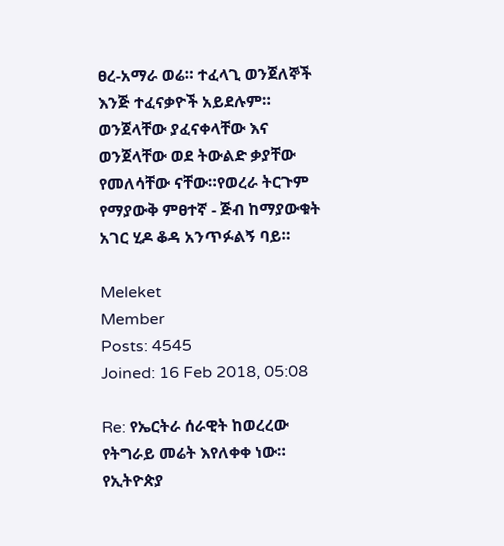ፀረ-አማራ ወሬ። ተፈላጊ ወንጀለኞች እንጅ ተፈናቃዮች አይደሉም። ወንጀላቸው ያፈናቀላቸው እና ወንጀላቸው ወደ ትውልድ ቃያቸው የመለሳቸው ናቸው።የወረራ ትርጉም የማያውቅ ምፀተኛ - ጅብ ከማያውቁት አገር ሂዶ ቆዳ አንጥፉልኝ ባይ።

Meleket
Member
Posts: 4545
Joined: 16 Feb 2018, 05:08

Re: የኤርትራ ሰራዊት ከወረረው የትግራይ መሬት እየለቀቀ ነው። የኢትዮጵያ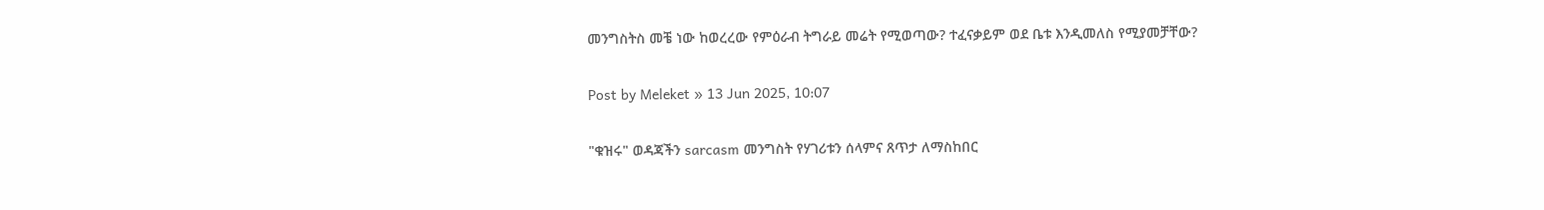መንግስትስ መቼ ነው ከወረረው የምዕራብ ትግራይ መሬት የሚወጣው? ተፈናቃይም ወደ ቤቱ እንዲመለስ የሚያመቻቸው?

Post by Meleket » 13 Jun 2025, 10:07

"ቁዝሩ" ወዳጃችን sarcasm መንግስት የሃገሪቱን ሰላምና ጸጥታ ለማስከበር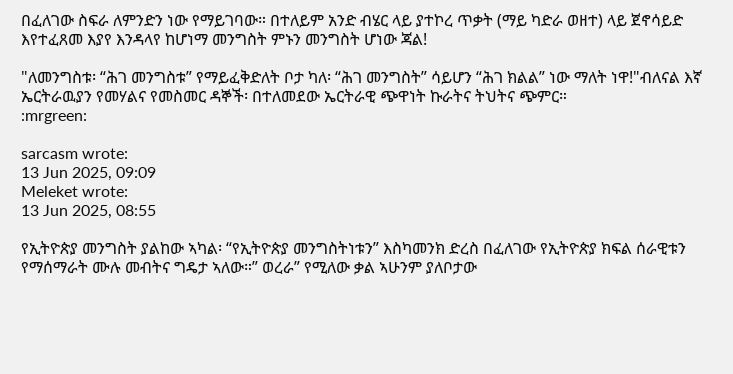በፈለገው ስፍራ ለምንድን ነው የማይገባው። በተለይም አንድ ብሄር ላይ ያተኮረ ጥቃት (ማይ ካድራ ወዘተ) ላይ ጀኖሳይድ እየተፈጸመ እያየ እንዳላየ ከሆነማ መንግስት ምኑን መንግስት ሆነው ጃል!

"ለመንግስቱ፡ “ሕገ መንግስቱ” የማይፈቅድለት ቦታ ካለ፡ “ሕገ መንግስት” ሳይሆን “ሕገ ክልል” ነው ማለት ነዋ!"ብለናል እኛ ኤርትራዉያን የመሃልና የመስመር ዳኞች፡ በተለመደው ኤርትራዊ ጭዋነት ኩራትና ትህትና ጭምር።
:mrgreen:

sarcasm wrote:
13 Jun 2025, 09:09
Meleket wrote:
13 Jun 2025, 08:55

የኢትዮጵያ መንግስት ያልከው ኣካል፡ “የኢትዮጵያ መንግስትነቱን” እስካመንክ ድረስ በፈለገው የኢትዮጵያ ክፍል ሰራዊቱን የማሰማራት ሙሉ መብትና ግዴታ ኣለው።” ወረራ” የሚለው ቃል ኣሁንም ያለቦታው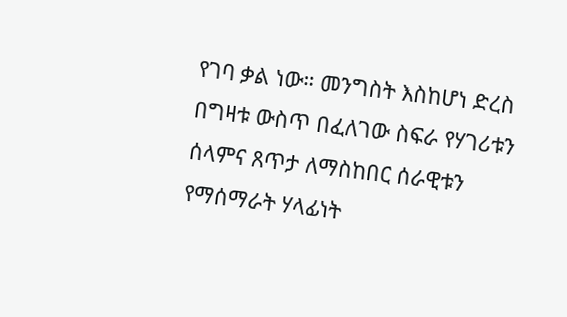የገባ ቃል ነው። መንግስት እስከሆነ ድረስ በግዛቱ ውስጥ በፈለገው ስፍራ የሃገሪቱን ሰላምና ጸጥታ ለማስከበር ሰራዊቱን የማሰማራት ሃላፊነት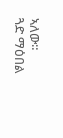ኣለው።
ጓድ ማዕበል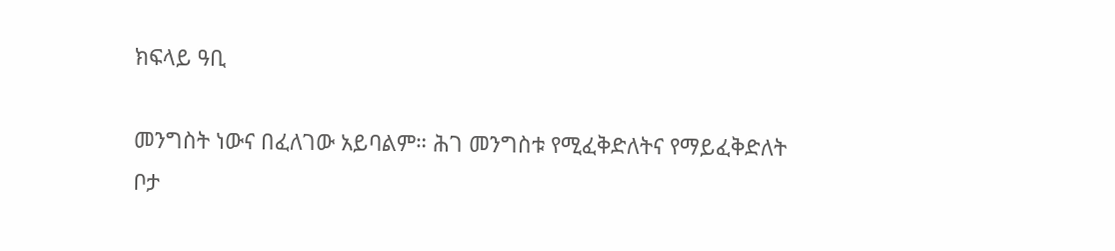ክፍላይ ዓቢ

መንግስት ነውና በፈለገው አይባልም። ሕገ መንግስቱ የሚፈቅድለትና የማይፈቅድለት ቦታ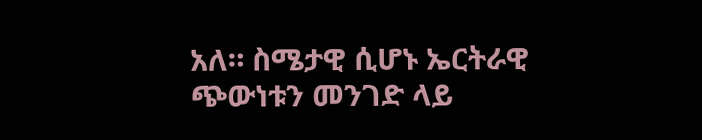አለ። ስሜታዊ ሲሆኑ ኤርትራዊ ጭውነቱን መንገድ ላይ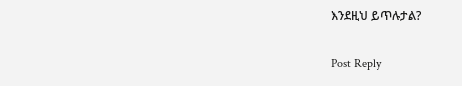እንደዚህ ይጥሉታል?

Post Reply